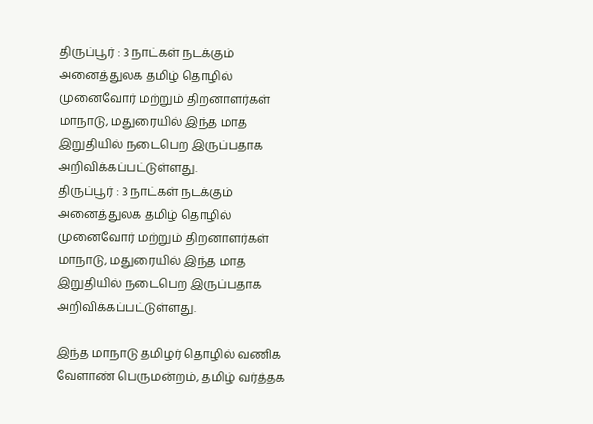திருப்பூர் : 3 நாட்கள் நடக்கும் அனைத்துலக தமிழ் தொழில் முனைவோர் மற்றும் திறனாளர்கள் மாநாடு, மதுரையில் இந்த மாத இறுதியில் நடைபெற இருப்பதாக அறிவிக்கப்பட்டுள்ளது.
திருப்பூர் : 3 நாட்கள் நடக்கும் அனைத்துலக தமிழ் தொழில் முனைவோர் மற்றும் திறனாளர்கள் மாநாடு, மதுரையில் இந்த மாத இறுதியில் நடைபெற இருப்பதாக அறிவிக்கப்பட்டுள்ளது.

இந்த மாநாடு தமிழர் தொழில் வணிக வேளாண் பெருமன்றம், தமிழ் வர்த்தக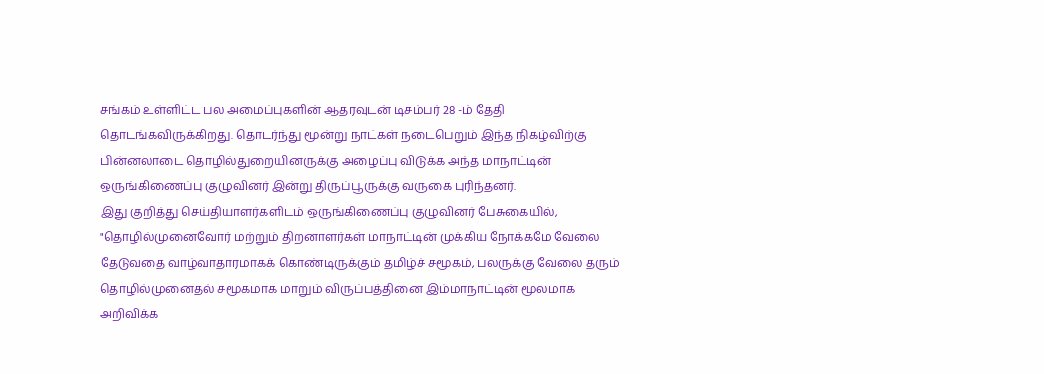சங்கம் உள்ளிட்ட பல அமைப்புகளின் ஆதரவுடன் டிசம்பர் 28 -ம் தேதி தொடங்கவிருக்கிறது. தொடர்ந்து மூன்று நாட்கள் நடைபெறும் இந்த நிகழ்விற்கு பின்னலாடை தொழில்துறையினருக்கு அழைப்பு விடுக்க அந்த மாநாட்டின் ஒருங்கிணைப்பு குழுவினர் இன்று திருப்பூருக்கு வருகை புரிந்தனர்.
இது குறித்து செய்தியாளர்களிடம் ஒருங்கிணைப்பு குழுவினர் பேசுகையில், "தொழில்முனைவோர் மற்றும் திறனாளர்கள் மாநாட்டின் முக்கிய நோக்கமே வேலை தேடுவதை வாழ்வாதாரமாகக் கொண்டிருக்கும் தமிழ்ச் சமூகம், பலருக்கு வேலை தரும் தொழில்முனைதல் சமூகமாக மாறும் விருப்பத்தினை இம்மாநாட்டின் மூலமாக அறிவிக்க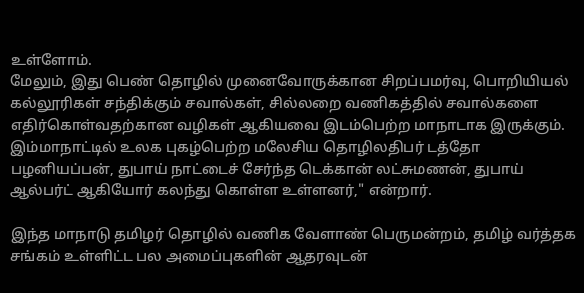உள்ளோம்.
மேலும், இது பெண் தொழில் முனைவோருக்கான சிறப்பமர்வு, பொறியியல் கல்லூரிகள் சந்திக்கும் சவால்கள், சில்லறை வணிகத்தில் சவால்களை எதிர்கொள்வதற்கான வழிகள் ஆகியவை இடம்பெற்ற மாநாடாக இருக்கும். இம்மாநாட்டில் உலக புகழ்பெற்ற மலேசிய தொழிலதிபர் டத்தோ பழனியப்பன், துபாய் நாட்டைச் சேர்ந்த டெக்கான் லட்சுமணன், துபாய் ஆல்பர்ட் ஆகியோர் கலந்து கொள்ள உள்ளனர்," என்றார்.

இந்த மாநாடு தமிழர் தொழில் வணிக வேளாண் பெருமன்றம், தமிழ் வர்த்தக சங்கம் உள்ளிட்ட பல அமைப்புகளின் ஆதரவுடன்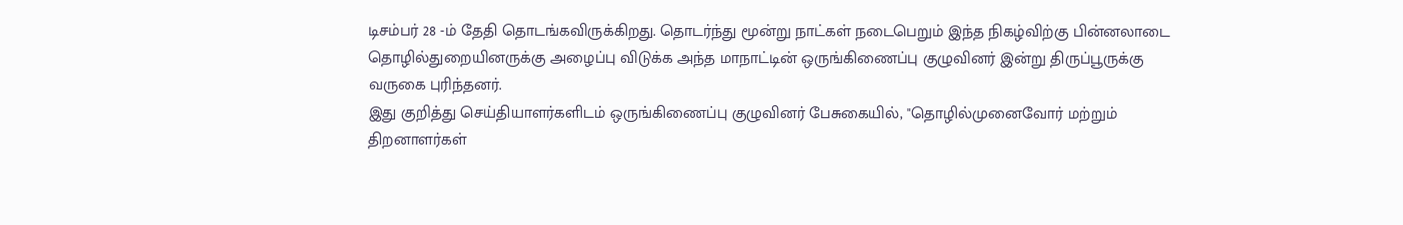டிசம்பர் 28 -ம் தேதி தொடங்கவிருக்கிறது. தொடர்ந்து மூன்று நாட்கள் நடைபெறும் இந்த நிகழ்விற்கு பின்னலாடை தொழில்துறையினருக்கு அழைப்பு விடுக்க அந்த மாநாட்டின் ஒருங்கிணைப்பு குழுவினர் இன்று திருப்பூருக்கு வருகை புரிந்தனர்.
இது குறித்து செய்தியாளர்களிடம் ஒருங்கிணைப்பு குழுவினர் பேசுகையில், "தொழில்முனைவோர் மற்றும் திறனாளர்கள்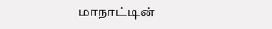மாநாட்டின்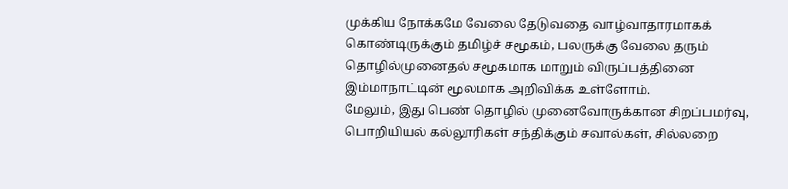முக்கிய நோக்கமே வேலை தேடுவதை வாழ்வாதாரமாகக் கொண்டிருக்கும் தமிழ்ச் சமூகம், பலருக்கு வேலை தரும் தொழில்முனைதல் சமூகமாக மாறும் விருப்பத்தினை இம்மாநாட்டின் மூலமாக அறிவிக்க உள்ளோம்.
மேலும், இது பெண் தொழில் முனைவோருக்கான சிறப்பமர்வு, பொறியியல் கல்லூரிகள் சந்திக்கும் சவால்கள், சில்லறை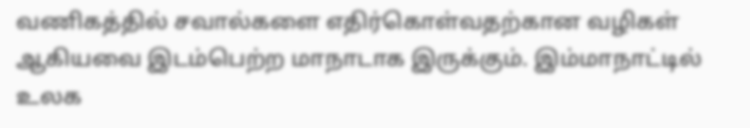வணிகத்தில் சவால்களை எதிர்கொள்வதற்கான வழிகள் ஆகியவை இடம்பெற்ற மாநாடாக இருக்கும். இம்மாநாட்டில் உலக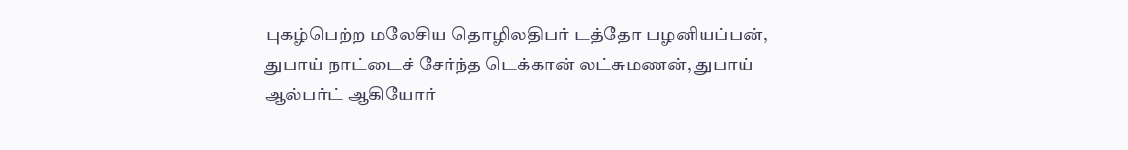புகழ்பெற்ற மலேசிய தொழிலதிபர் டத்தோ பழனியப்பன், துபாய் நாட்டைச் சேர்ந்த டெக்கான் லட்சுமணன், துபாய் ஆல்பர்ட் ஆகியோர்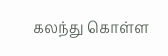கலந்து கொள்ள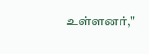உள்ளனர்,"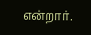என்றார்.